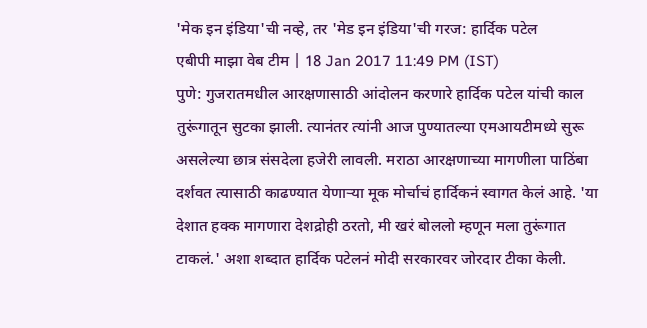'मेक इन इंडिया'ची नव्हे, तर 'मेड इन इंडिया'ची गरज: हार्दिक पटेल
एबीपी माझा वेब टीम | 18 Jan 2017 11:49 PM (IST)
पुणे: गुजरातमधील आरक्षणासाठी आंदोलन करणारे हार्दिक पटेल यांची काल तुरूंगातून सुटका झाली. त्यानंतर त्यांनी आज पुण्यातल्या एमआयटीमध्ये सुरू असलेल्या छात्र संसदेला हजेरी लावली. मराठा आरक्षणाच्या मागणीला पाठिंबा दर्शवत त्यासाठी काढण्यात येणाऱ्या मूक मोर्चाचं हार्दिकनं स्वागत केलं आहे. 'या देशात हक्क मागणारा देशद्रोही ठरतो, मी खरं बोललो म्हणून मला तुरूंगात टाकलं.' अशा शब्दात हार्दिक पटेलनं मोदी सरकारवर जोरदार टीका केली.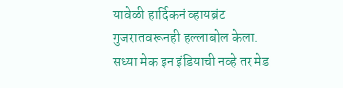यावेळी हार्दिकनं व्हायब्रंट गुजरातवरूनही हल्लाबोल केला. सध्या मेक इन इंडियाची नव्हे तर मेड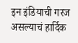इन इंडियाची गरज असल्याचं हार्दिक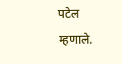पटेल म्हणाले.